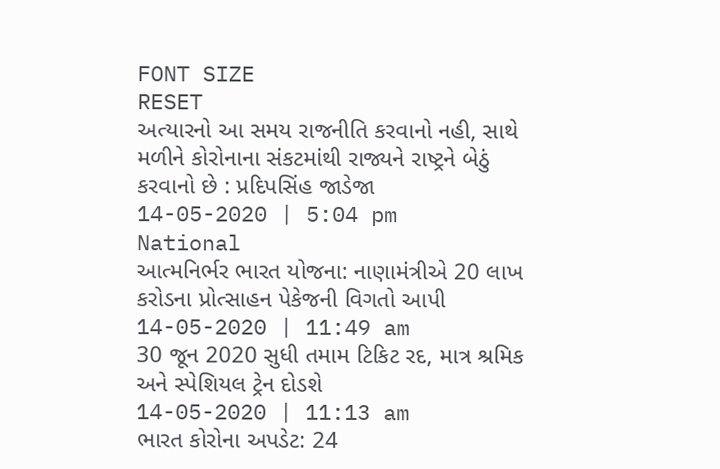FONT SIZE
RESET
અત્યારનો આ સમય રાજનીતિ કરવાનો નહી, સાથે મળીને કોરોનાના સંકટમાંથી રાજ્યને રાષ્ટ્રને બેઠું કરવાનો છે : પ્રદિપસિંહ જાડેજા
14-05-2020 | 5:04 pm
National
આત્મનિર્ભર ભારત યોજના: નાણામંત્રીએ 20 લાખ કરોડના પ્રોત્સાહન પેકેજની વિગતો આપી
14-05-2020 | 11:49 am
30 જૂન 2020 સુધી તમામ ટિકિટ રદ, માત્ર શ્રમિક અને સ્પેશિયલ ટ્રેન દોડશે
14-05-2020 | 11:13 am
ભારત કોરોના અપડેટ: 24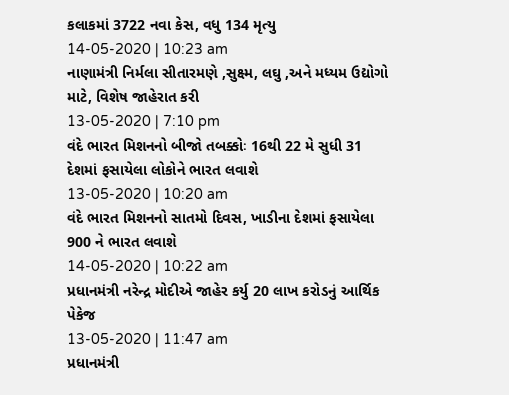કલાકમાં 3722 નવા કેસ, વધુ 134 મૃત્યુ
14-05-2020 | 10:23 am
નાણામંત્રી નિર્મલા સીતારમણે ,સુક્ષ્મ, લઘુ ,અને મધ્યમ ઉદ્યોગો માટે, વિશેષ જાહેરાત કરી
13-05-2020 | 7:10 pm
વંદે ભારત મિશનનો બીજો તબક્કોઃ 16થી 22 મે સુધી 31 દેશમાં ફસાયેલા લોકોને ભારત લવાશે
13-05-2020 | 10:20 am
વંદે ભારત મિશનનો સાતમો દિવસ, ખાડીના દેશમાં ફસાયેલા 900 ને ભારત લવાશે
14-05-2020 | 10:22 am
પ્રધાનમંત્રી નરેન્દ્ર મોદીએ જાહેર કર્યુ 20 લાખ કરોડનું આર્થિક પેકેજ
13-05-2020 | 11:47 am
પ્રધાનમંત્રી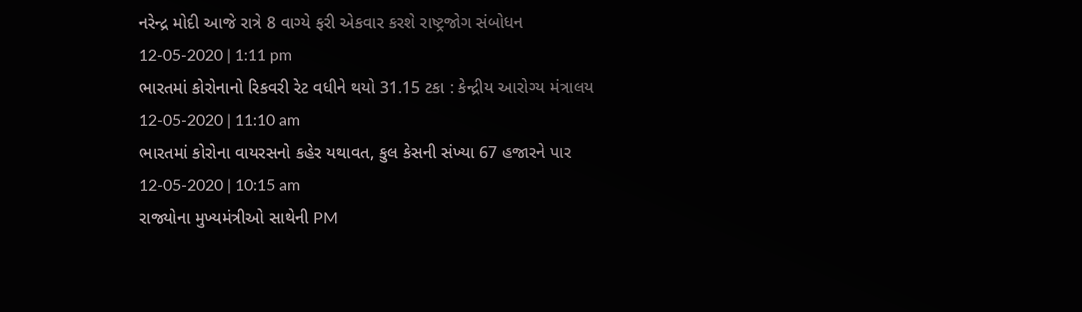નરેન્દ્ર મોદી આજે રાત્રે 8 વાગ્યે ફરી એકવાર કરશે રાષ્ટ્રજોગ સંબોધન
12-05-2020 | 1:11 pm
ભારતમાં કોરોનાનો રિકવરી રેટ વધીને થયો 31.15 ટકા : કેન્દ્રીય આરોગ્ય મંત્રાલય
12-05-2020 | 11:10 am
ભારતમાં કોરોના વાયરસનો કહેર યથાવત, કુલ કેસની સંખ્યા 67 હજારને પાર
12-05-2020 | 10:15 am
રાજ્યોના મુખ્યમંત્રીઓ સાથેની PM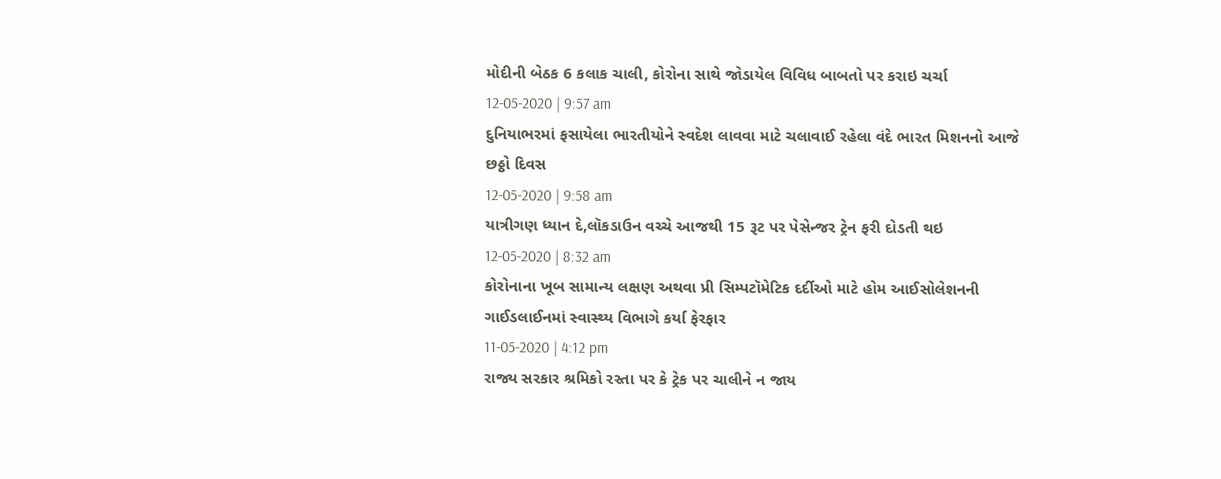મોદીની બેઠક 6 કલાક ચાલી, કોરોના સાથે જોડાયેલ વિવિધ બાબતો પર કરાઇ ચર્ચા
12-05-2020 | 9:57 am
દુનિયાભરમાં ફસાયેલા ભારતીયોને સ્વદેશ લાવવા માટે ચલાવાઈ રહેલા વંદે ભારત મિશનનો આજે છઠ્ઠો દિવસ
12-05-2020 | 9:58 am
યાત્રીગણ ધ્યાન દે,લૉકડાઉન વચ્ચે આજથી 15 રૂટ પર પેસેન્જર ટ્રેન ફરી દોડતી થઇ
12-05-2020 | 8:32 am
કોરોનાના ખૂબ સામાન્ય લક્ષણ અથવા પ્રી સિમ્પટૉમેટિક દર્દીઓ માટે હોમ આઈસોલેશનની ગાઈડલાઈનમાં સ્વાસ્થ્ય વિભાગે કર્યા ફેરફાર
11-05-2020 | 4:12 pm
રાજ્ય સરકાર શ્રમિકો રસ્તા પર કે ટ્રેક પર ચાલીને ન જાય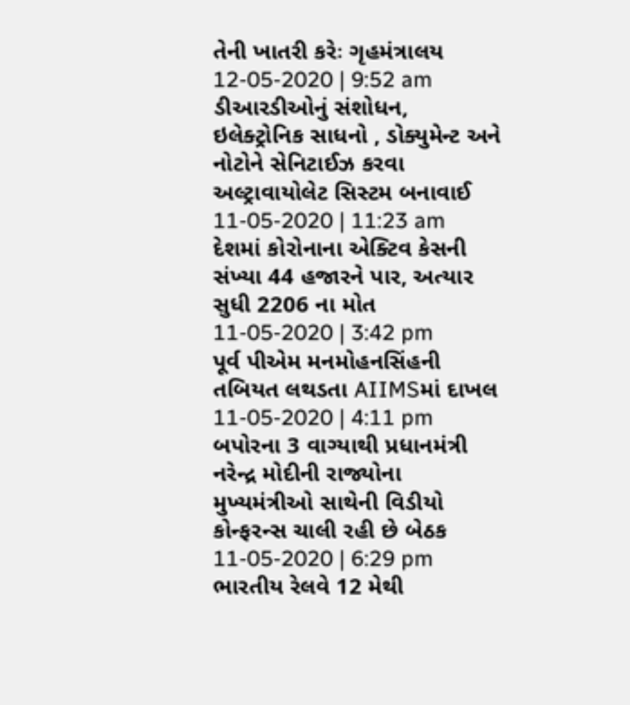તેની ખાતરી કરેઃ ગૃહમંત્રાલય
12-05-2020 | 9:52 am
ડીઆરડીઓનું સંશોધન, ઇલેક્ટ્રોનિક સાધનો , ડોક્યુમેન્ટ અને નોટોને સેનિટાઈઝ કરવા અલ્ટ્રાવાયોલેટ સિસ્ટમ બનાવાઈ
11-05-2020 | 11:23 am
દેશમાં કોરોનાના એક્ટિવ કેસની સંખ્યા 44 હજારને પાર, અત્યાર સુધી 2206 ના મોત
11-05-2020 | 3:42 pm
પૂર્વ પીએમ મનમોહનસિંહની તબિયત લથડતા AIIMSમાં દાખલ
11-05-2020 | 4:11 pm
બપોરના 3 વાગ્યાથી પ્રધાનમંત્રી નરેન્દ્ર મોદીની રાજ્યોના મુખ્યમંત્રીઓ સાથેની વિડીયો કોન્ફરન્સ ચાલી રહી છે બેઠક
11-05-2020 | 6:29 pm
ભારતીય રેલવે 12 મેથી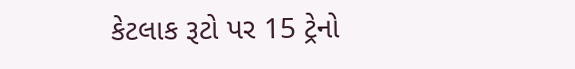કેટલાક રૂટો પર 15 ટ્રેનો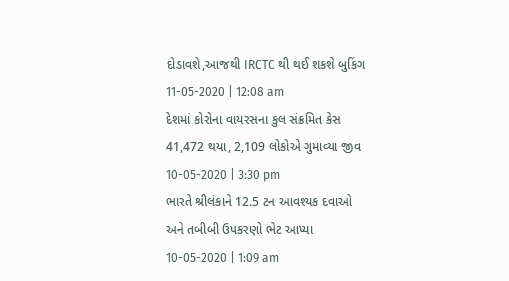દોડાવશે,આજથી IRCTC થી થઈ શકશે બુકિંગ
11-05-2020 | 12:08 am
દેશમાં કોરોના વાયરસના કુલ સંક્રમિત કેસ 41,472 થયા, 2,109 લોકોએ ગુમાવ્યા જીવ
10-05-2020 | 3:30 pm
ભારતે શ્રીલંકાને 12.5 ટન આવશ્યક દવાઓ અને તબીબી ઉપકરણો ભેટ આપ્યા
10-05-2020 | 1:09 am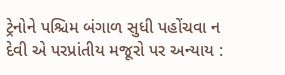ટ્રેનોને પશ્ચિમ બંગાળ સુધી પહોંચવા ન દેવી એ પરપ્રાંતીય મજૂરો પર અન્યાય :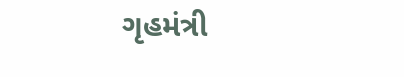ગૃહમંત્રી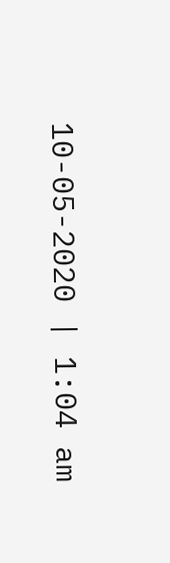10-05-2020 | 1:04 am